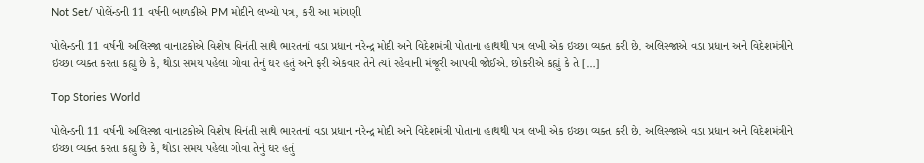Not Set/ પોલેંન્ડની 11 વર્ષની બાળકીએ PM મોદીને લખ્યો પત્ર, કરી આ માંગણી

પોલેન્ડની 11 વર્ષની અલિસ્જા વાનાટકોએ વિશેષ વિનંતી સાથે ભારતનાં વડા પ્રધાન નરેન્દ્ર મોદી અને વિદેશમંત્રી પોતાના હાથથી પત્ર લખી એક ઇચ્છા વ્યક્ત કરી છે. અલિસ્જાએ વડા પ્રધાન અને વિદેશમંત્રીને ઇચ્છા વ્યક્ત કરતા કહ્યુ છે કે, થોડા સમય પહેલા ગોવા તેનું ઘર હતું અને ફરી એકવાર તેને ત્યાં રહેવાની મંજૂરી આપવી જોઈએ. છોકરીએ કહ્યું કે તે […]

Top Stories World

પોલેન્ડની 11 વર્ષની અલિસ્જા વાનાટકોએ વિશેષ વિનંતી સાથે ભારતનાં વડા પ્રધાન નરેન્દ્ર મોદી અને વિદેશમંત્રી પોતાના હાથથી પત્ર લખી એક ઇચ્છા વ્યક્ત કરી છે. અલિસ્જાએ વડા પ્રધાન અને વિદેશમંત્રીને ઇચ્છા વ્યક્ત કરતા કહ્યુ છે કે, થોડા સમય પહેલા ગોવા તેનું ઘર હતું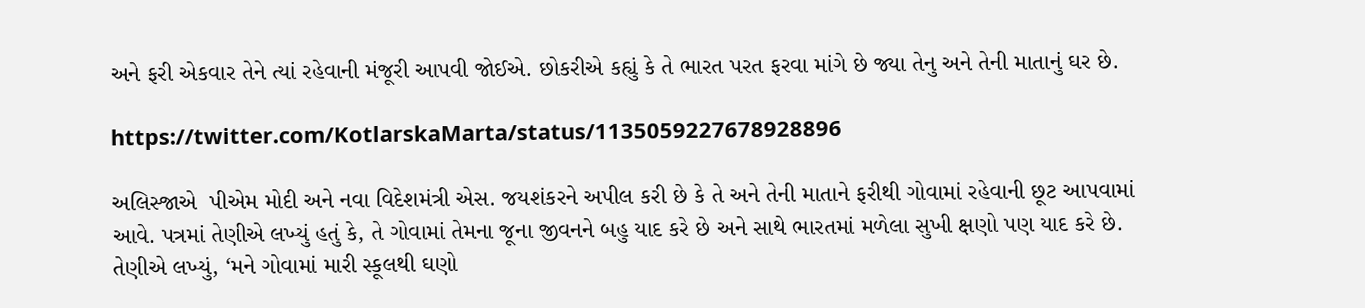અને ફરી એકવાર તેને ત્યાં રહેવાની મંજૂરી આપવી જોઈએ. છોકરીએ કહ્યું કે તે ભારત પરત ફરવા માંગે છે જ્યા તેનુ અને તેની માતાનું ઘર છે.

https://twitter.com/KotlarskaMarta/status/1135059227678928896

અલિસ્જાએ  પીએમ મોદી અને નવા વિદેશમંત્રી એસ. જયશંકરને અપીલ કરી છે કે તે અને તેની માતાને ફરીથી ગોવામાં રહેવાની છૂટ આપવામાં આવે. પત્રમાં તેણીએ લખ્યું હતું કે, તે ગોવામાં તેમના જૂના જીવનને બહુ યાદ કરે છે અને સાથે ભારતમાં મળેલા સુખી ક્ષણો પણ યાદ કરે છે. તેણીએ લખ્યું, ‘મને ગોવામાં મારી સ્કૂલથી ઘણો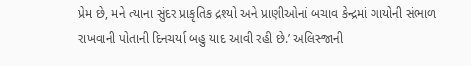પ્રેમ છે, મને ત્યાના સુંદર પ્રાકૃતિક દ્રશ્યો અને પ્રાણીઓનાં બચાવ કેન્દ્રમાં ગાયોની સંભાળ રાખવાની પોતાની દિનચર્યા બહુ યાદ આવી રહી છે.’ અલિસ્જાની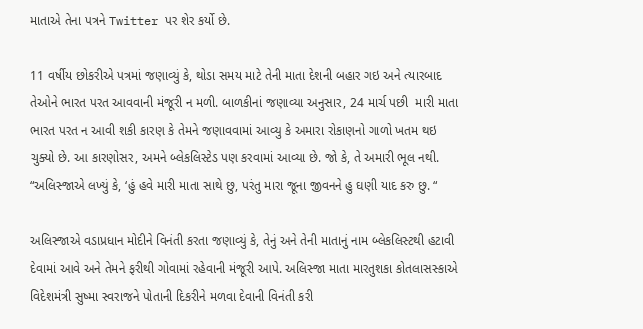માતાએ તેના પત્રને Twitter પર શેર કર્યો છે.

11 વર્ષીય છોકરીએ પત્રમાં જણાવ્યું કે, થોડા સમય માટે તેની માતા દેશની બહાર ગઇ અને ત્યારબાદ તેઓને ભારત પરત આવવાની મંજૂરી ન મળી. બાળકીનાં જણાવ્યા અનુસાર, 24 માર્ચ પછી  મારી માતા ભારત પરત ન આવી શકી કારણ કે તેમને જણાવવામાં આવ્યુ કે અમારા રોકાણનો ગાળો ખતમ થઇ ચુક્યો છે. આ કારણોસર, અમને બ્લેકલિસ્ટેડ પણ કરવામાં આવ્યા છે. જો કે, તે અમારી ભૂલ નથી. “અલિસ્જાએ લખ્યું કે, ‘હું હવે મારી માતા સાથે છુ, પરંતુ મારા જૂના જીવનને હુ ઘણી યાદ કરુ છુ. “

અલિસ્જાએ વડાપ્રધાન મોદીને વિનંતી કરતા જણાવ્યું કે, તેનું અને તેની માતાનું નામ બ્લેકલિસ્ટથી હટાવી દેવામાં આવે અને તેમને ફરીથી ગોવામાં રહેવાની મંજૂરી આપે. અલિસ્જા માતા મારતુશકા કોતલાસસ્કાએ વિદેશમંત્રી સુષ્મા સ્વરાજને પોતાની દિકરીને મળવા દેવાની વિનંતી કરી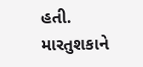હતી. મારતુશકાને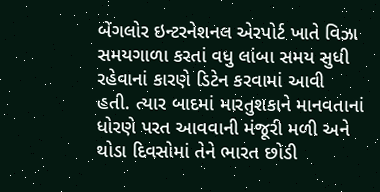બેંગલોર ઇન્ટરનેશનલ એરપોર્ટ ખાતે વિઝા સમયગાળા કરતાં વધુ લાંબા સમય સુધી રહેવાનાં કારણે ડિટેન કરવામાં આવી  હતી. ત્યાર બાદમાં મારતુશકાને માનવતાનાં ધોરણે પરત આવવાની મંજૂરી મળી અને થોડા દિવસોમાં તેને ભારત છોડી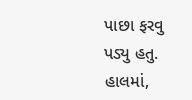પાછા ફરવુ પડ્યુ હતુ. હાલમાં,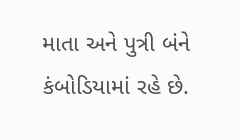માતા અને પુત્રી બંને કંબોડિયામાં રહે છે.